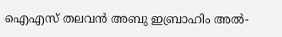ഐഎസ് തലവൻ അബു ഇബ്രാഹിം അൽ-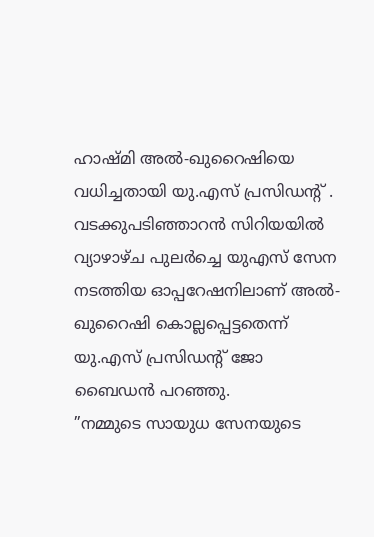ഹാഷ്മി അൽ-ഖുറൈഷിയെ വധിച്ചതായി യു.എസ് പ്രസിഡന്റ് . വടക്കുപടിഞ്ഞാറൻ സിറിയയിൽ വ്യാഴാഴ്ച പുലർച്ചെ യുഎസ് സേന നടത്തിയ ഓപ്പറേഷനിലാണ് അൽ-ഖുറൈഷി കൊല്ലപ്പെട്ടതെന്ന് യു.എസ് പ്രസിഡന്റ് ജോ ബൈഡൻ പറഞ്ഞു.
”നമ്മുടെ സായുധ സേനയുടെ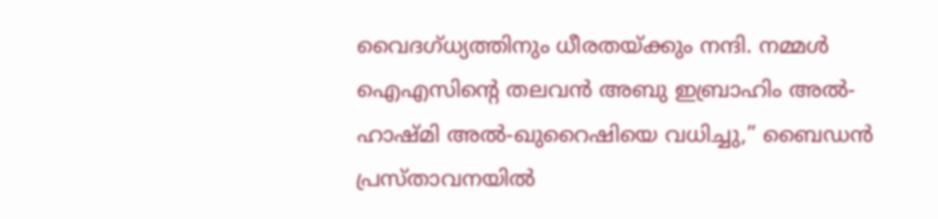വൈദഗ്ധ്യത്തിനും ധീരതയ്ക്കും നന്ദി. നമ്മൾ ഐഎസിന്റെ തലവൻ അബു ഇബ്രാഹിം അൽ-ഹാഷ്മി അൽ-ഖുറൈഷിയെ വധിച്ചു,” ബൈഡൻ പ്രസ്താവനയിൽ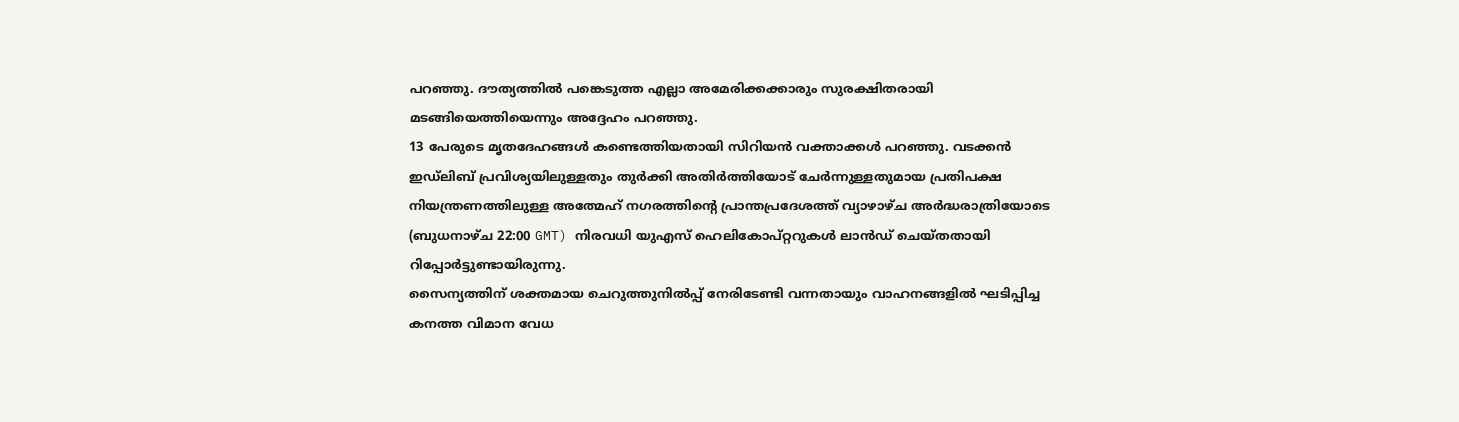പറഞ്ഞു. ദൗത്യത്തിൽ പങ്കെടുത്ത എല്ലാ അമേരിക്കക്കാരും സുരക്ഷിതരായി മടങ്ങിയെത്തിയെന്നും അദ്ദേഹം പറഞ്ഞു.
13 പേരുടെ മൃതദേഹങ്ങൾ കണ്ടെത്തിയതായി സിറിയൻ വക്താക്കൾ പറഞ്ഞു. വടക്കൻ ഇഡ്ലിബ് പ്രവിശ്യയിലുള്ളതും തുർക്കി അതിർത്തിയോട് ചേർന്നുള്ളതുമായ പ്രതിപക്ഷ നിയന്ത്രണത്തിലുള്ള അത്മേഹ് നഗരത്തിന്റെ പ്രാന്തപ്രദേശത്ത് വ്യാഴാഴ്ച അർദ്ധരാത്രിയോടെ (ബുധനാഴ്ച 22:00 GMT) നിരവധി യുഎസ് ഹെലികോപ്റ്ററുകൾ ലാൻഡ് ചെയ്തതായി റിപ്പോർട്ടുണ്ടായിരുന്നു.
സൈന്യത്തിന് ശക്തമായ ചെറുത്തുനിൽപ്പ് നേരിടേണ്ടി വന്നതായും വാഹനങ്ങളിൽ ഘടിപ്പിച്ച കനത്ത വിമാന വേധ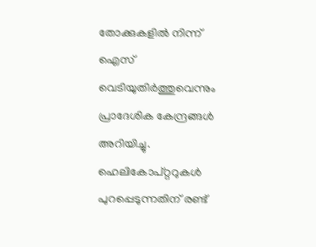തോക്കുകളിൽ നിന്ന് ഐസ് വെടിയുതിർത്തുവെന്നും പ്രാദേശിക കേന്ദ്രങ്ങൾ അറിയിച്ചു.
ഹെലികോപ്റ്ററുകൾ പുറപ്പെടുന്നതിന് രണ്ട്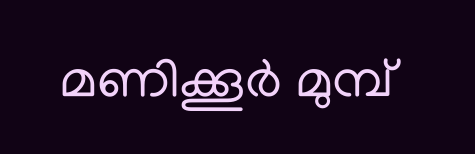മണിക്കൂർ മുമ്പ്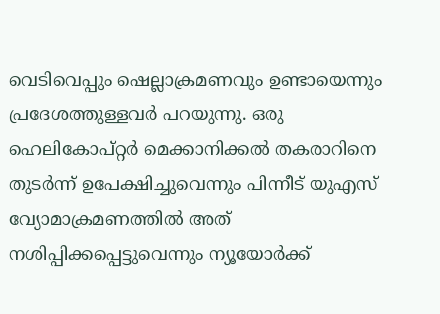വെടിവെപ്പും ഷെല്ലാക്രമണവും ഉണ്ടായെന്നും പ്രദേശത്തുള്ളവർ പറയുന്നു. ഒരു ഹെലികോപ്റ്റർ മെക്കാനിക്കൽ തകരാറിനെ തുടർന്ന് ഉപേക്ഷിച്ചുവെന്നും പിന്നീട് യുഎസ് വ്യോമാക്രമണത്തിൽ അത് നശിപ്പിക്കപ്പെട്ടുവെന്നും ന്യൂയോർക്ക്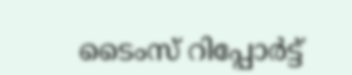ടൈംസ് റിപ്പോർട്ട്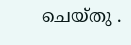ചെയ്തു .